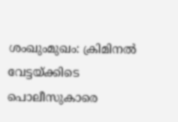ശംഖുംമുഖം: ക്രിമിനൽ വേട്ടയ്ക്കിടെ പൊലീസുകാരെ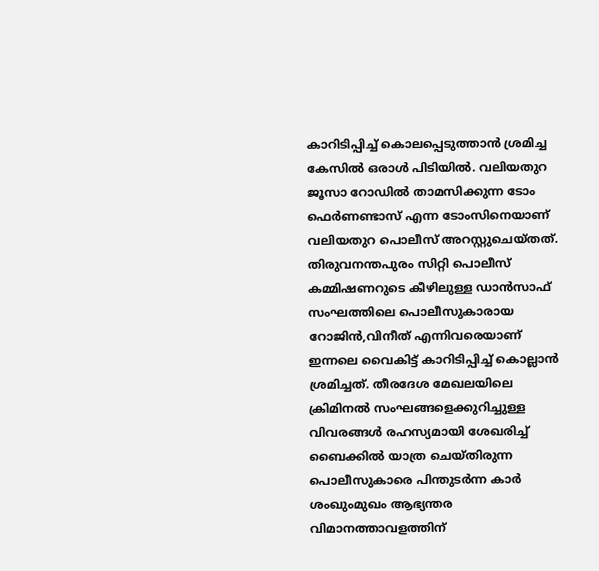കാറിടിപ്പിച്ച് കൊലപ്പെടുത്താൻ ശ്രമിച്ച കേസിൽ ഒരാൾ പിടിയിൽ. വലിയതുറ ജൂസാ റോഡിൽ താമസിക്കുന്ന ടോം ഫെർണണ്ടാസ് എന്ന ടോംസിനെയാണ് വലിയതുറ പൊലീസ് അറസ്റ്റുചെയ്തത്.
തിരുവനന്തപുരം സിറ്റി പൊലീസ് കമ്മിഷണറുടെ കീഴിലുള്ള ഡാൻസാഫ് സംഘത്തിലെ പൊലീസുകാരായ റോജിൻ,വിനീത് എന്നിവരെയാണ് ഇന്നലെ വൈകിട്ട് കാറിടിപ്പിച്ച് കൊല്ലാൻ ശ്രമിച്ചത്. തീരദേശ മേഖലയിലെ ക്രിമിനൽ സംഘങ്ങളെക്കുറിച്ചുള്ള വിവരങ്ങൾ രഹസ്യമായി ശേഖരിച്ച് ബൈക്കിൽ യാത്ര ചെയ്തിരുന്ന പൊലീസുകാരെ പിന്തുടർന്ന കാർ ശംഖുംമുഖം ആഭ്യന്തര വിമാനത്താവളത്തിന്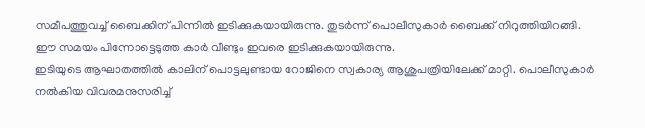സമീപത്തുവച്ച് ബൈക്കിന് പിന്നിൽ ഇടിക്കുകയായിരുന്നു. തുടർന്ന് പൊലീസുകാർ ബൈക്ക് നിറുത്തിയിറങ്ങി. ഈ സമയം പിന്നോട്ടെടുത്ത കാർ വീണ്ടും ഇവരെ ഇടിക്കുകയായിരുന്നു.
ഇടിയുടെ ആഘാതത്തിൽ കാലിന് പൊട്ടലുണ്ടായ റോജിനെ സ്വകാര്യ ആശുപത്രിയിലേക്ക് മാറ്റി. പൊലീസുകാർ നൽകിയ വിവരമനുസരിച്ച്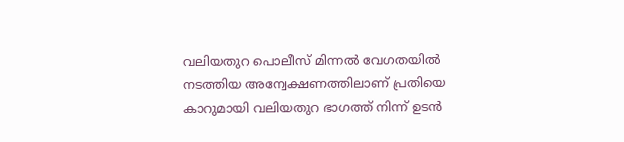വലിയതുറ പൊലീസ് മിന്നൽ വേഗതയിൽ നടത്തിയ അന്വേക്ഷണത്തിലാണ് പ്രതിയെ കാറുമായി വലിയതുറ ഭാഗത്ത് നിന്ന് ഉടൻ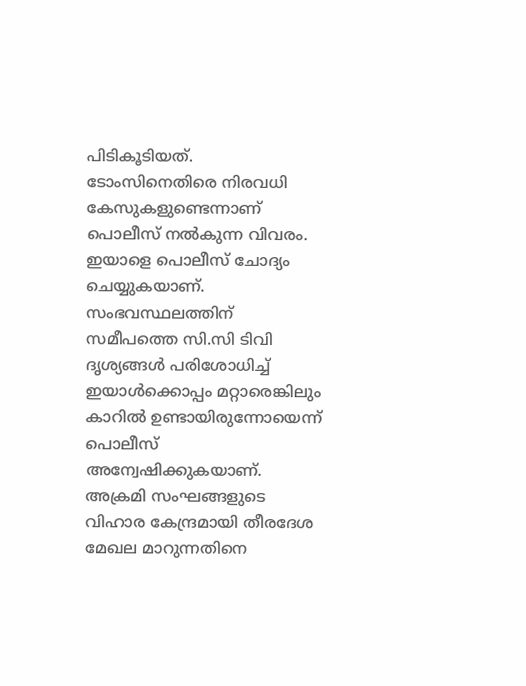പിടികൂടിയത്. ടോംസിനെതിരെ നിരവധി കേസുകളുണ്ടെന്നാണ് പൊലീസ് നൽകുന്ന വിവരം. ഇയാളെ പൊലീസ് ചോദ്യം ചെയ്യുകയാണ്. സംഭവസ്ഥലത്തിന് സമീപത്തെ സി.സി ടിവി ദൃശ്യങ്ങൾ പരിശോധിച്ച് ഇയാൾക്കൊപ്പം മറ്റാരെങ്കിലും കാറിൽ ഉണ്ടായിരുന്നോയെന്ന് പൊലീസ് അന്വേഷിക്കുകയാണ്. അക്രമി സംഘങ്ങളുടെ വിഹാര കേന്ദ്രമായി തീരദേശ മേഖല മാറുന്നതിനെ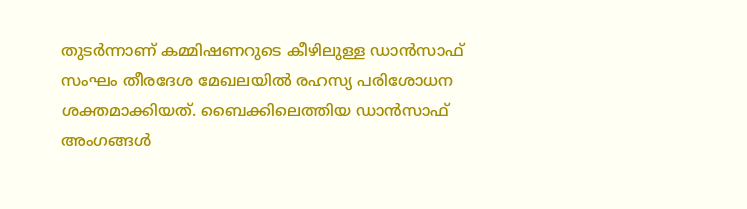തുടർന്നാണ് കമ്മിഷണറുടെ കീഴിലുള്ള ഡാൻസാഫ് സംഘം തീരദേശ മേഖലയിൽ രഹസ്യ പരിശോധന ശക്തമാക്കിയത്. ബൈക്കിലെത്തിയ ഡാൻസാഫ് അംഗങ്ങൾ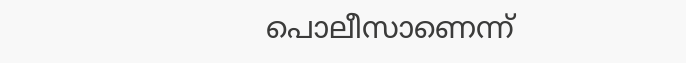പൊലീസാണെന്ന്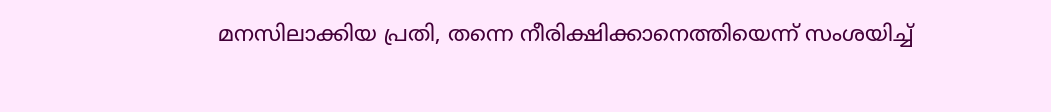മനസിലാക്കിയ പ്രതി, തന്നെ നീരിക്ഷിക്കാനെത്തിയെന്ന് സംശയിച്ച്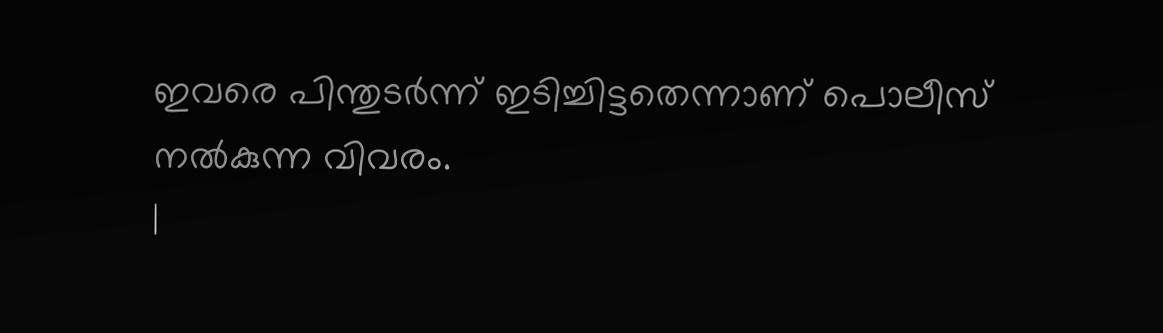ഇവരെ പിന്തുടർന്ന് ഇടിച്ചിട്ടതെന്നാണ് പൊലീസ് നൽകുന്ന വിവരം.
|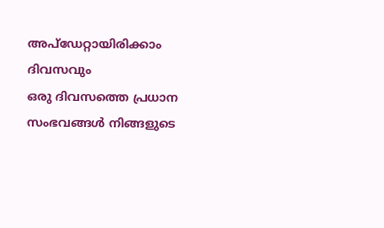അപ്ഡേറ്റായിരിക്കാം ദിവസവും
ഒരു ദിവസത്തെ പ്രധാന സംഭവങ്ങൾ നിങ്ങളുടെ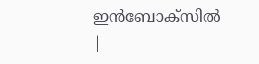ഇൻബോക്സിൽ |